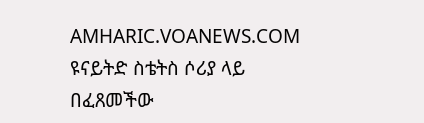AMHARIC.VOANEWS.COM
ዩናይትድ ስቴትስ ሶሪያ ላይ በፈጸመችው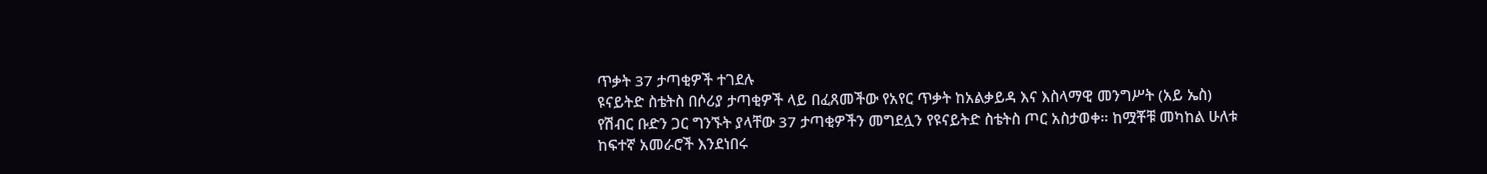ጥቃት 37 ታጣቂዎች ተገደሉ
ዩናይትድ ስቴትስ በሶሪያ ታጣቂዎች ላይ በፈጸመችው የአየር ጥቃት ከአልቃይዳ እና እስላማዊ መንግሥት (አይ ኤስ) የሽብር ቡድን ጋር ግንኙት ያላቸው 37 ታጣቂዎችን መግደሏን የዩናይትድ ስቴትስ ጦር አስታወቀ። ከሟቾቹ መካከል ሁለቱ ከፍተኛ አመራሮች እንደነበሩ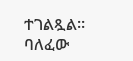ተገልጿል። ባለፈው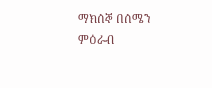ማክሰኞ በሰሜን ምዕራብ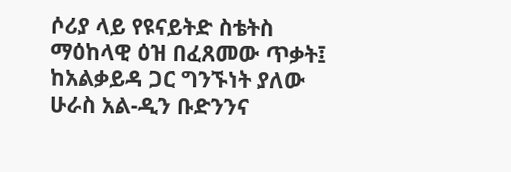ሶሪያ ላይ የዩናይትድ ስቴትስ ማዕከላዊ ዕዝ በፈጸመው ጥቃት፤ ከአልቃይዳ ጋር ግንኙነት ያለው ሁራስ አል-ዲን ቡድንንና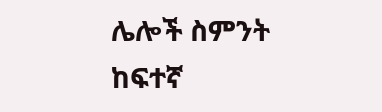ሌሎች ስምንት ከፍተኛ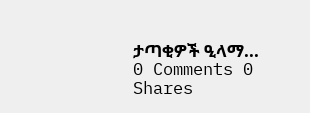ታጣቂዎች ዒላማ...
0 Comments 0 Shares